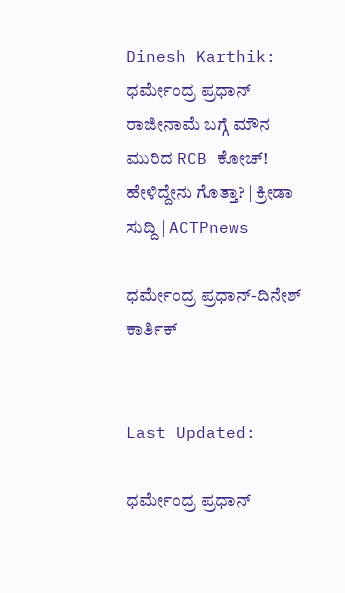Dinesh Karthik: ಧರ್ಮೇಂದ್ರ ಪ್ರಧಾನ್ ರಾಜೀನಾಮೆ ಬಗ್ಗೆ ಮೌನ ಮುರಿದ RCB ಕೋಚ್! ಹೇಳಿದ್ದೇನು ಗೊತ್ತಾ? | ಕ್ರೀಡಾ ಸುದ್ದಿ | ACTPnews

ಧರ್ಮೇಂದ್ರ ಪ್ರಧಾನ್-ದಿನೇಶ್ ಕಾರ್ತಿಕ್


Last Updated:

ಧರ್ಮೇಂದ್ರ ಪ್ರಧಾನ್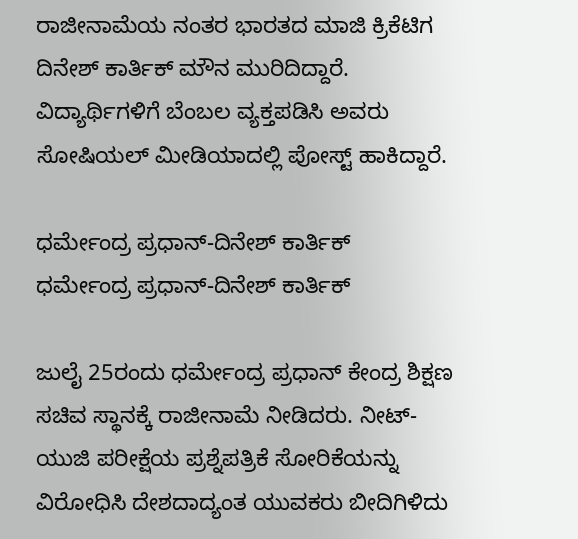ರಾಜೀನಾಮೆಯ ನಂತರ ಭಾರತದ ಮಾಜಿ ಕ್ರಿಕೆಟಿಗ ದಿನೇಶ್ ಕಾರ್ತಿಕ್ ಮೌನ ಮುರಿದಿದ್ದಾರೆ. ವಿದ್ಯಾರ್ಥಿಗಳಿಗೆ ಬೆಂಬಲ ವ್ಯಕ್ತಪಡಿಸಿ ಅವರು ಸೋಷಿಯಲ್ ಮೀಡಿಯಾದಲ್ಲಿ ಪೋಸ್ಟ್ ಹಾಕಿದ್ದಾರೆ.

ಧರ್ಮೇಂದ್ರ ಪ್ರಧಾನ್-ದಿನೇಶ್ ಕಾರ್ತಿಕ್
ಧರ್ಮೇಂದ್ರ ಪ್ರಧಾನ್-ದಿನೇಶ್ ಕಾರ್ತಿಕ್

ಜುಲೈ 25ರಂದು ಧರ್ಮೇಂದ್ರ ಪ್ರಧಾನ್ ಕೇಂದ್ರ ಶಿಕ್ಷಣ ಸಚಿವ ಸ್ಥಾನಕ್ಕೆ ರಾಜೀನಾಮೆ ನೀಡಿದರು. ನೀಟ್-ಯುಜಿ ಪರೀಕ್ಷೆಯ ಪ್ರಶ್ನೆಪತ್ರಿಕೆ ಸೋರಿಕೆಯನ್ನು ವಿರೋಧಿಸಿ ದೇಶದಾದ್ಯಂತ ಯುವಕರು ಬೀದಿಗಿಳಿದು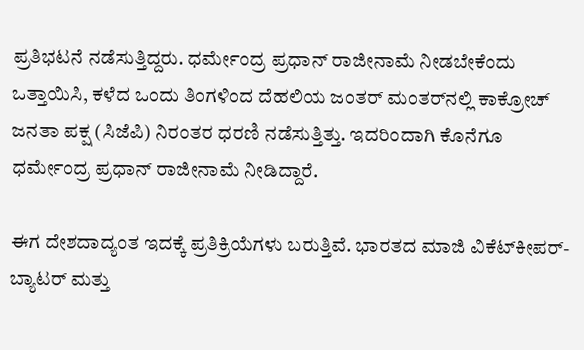ಪ್ರತಿಭಟನೆ ನಡೆಸುತ್ತಿದ್ದರು. ಧರ್ಮೇಂದ್ರ ಪ್ರಧಾನ್ ರಾಜೀನಾಮೆ ನೀಡಬೇಕೆಂದು ಒತ್ತಾಯಿಸಿ, ಕಳೆದ ಒಂದು ತಿಂಗಳಿಂದ ದೆಹಲಿಯ ಜಂತರ್ ಮಂತರ್‌ನಲ್ಲಿ ಕಾಕ್ರೋಚ್ ಜನತಾ ಪಕ್ಷ (ಸಿಜೆಪಿ) ನಿರಂತರ ಧರಣಿ ನಡೆಸುತ್ತಿತ್ತು. ಇದರಿಂದಾಗಿ ಕೊನೆಗೂ ಧರ್ಮೇಂದ್ರ ಪ್ರಧಾನ್ ರಾಜೀನಾಮೆ ನೀಡಿದ್ದಾರೆ.

ಈಗ ದೇಶದಾದ್ಯಂತ ಇದಕ್ಕೆ ಪ್ರತಿಕ್ರಿಯೆಗಳು ಬರುತ್ತಿವೆ. ಭಾರತದ ಮಾಜಿ ವಿಕೆಟ್‌ಕೀಪರ್-ಬ್ಯಾಟರ್ ಮತ್ತು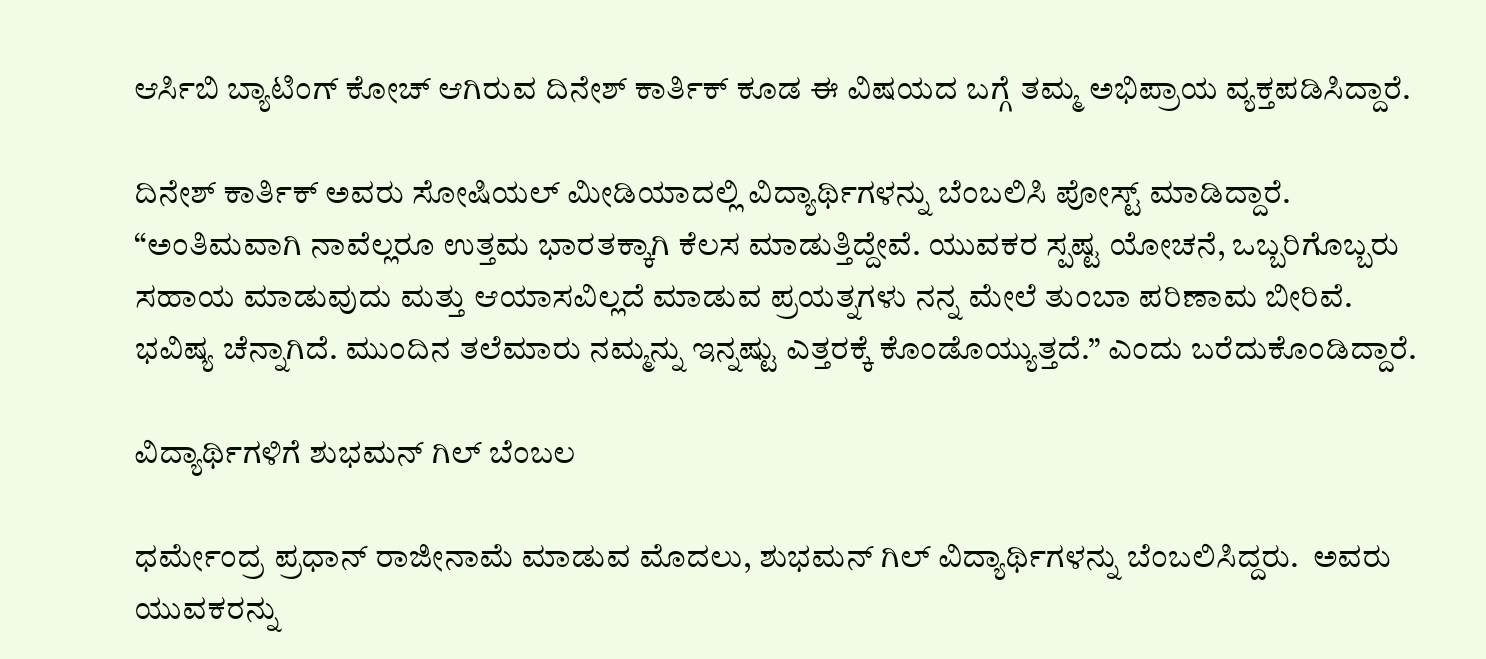ಆರ್ಸಿಬಿ ಬ್ಯಾಟಿಂಗ್ ಕೋಚ್ ಆಗಿರುವ ದಿನೇಶ್ ಕಾರ್ತಿಕ್ ಕೂಡ ಈ ವಿಷಯದ ಬಗ್ಗೆ ತಮ್ಮ ಅಭಿಪ್ರಾಯ ವ್ಯಕ್ತಪಡಿಸಿದ್ದಾರೆ.

ದಿನೇಶ್ ಕಾರ್ತಿಕ್ ಅವರು ಸೋಷಿಯಲ್ ಮೀಡಿಯಾದಲ್ಲಿ ವಿದ್ಯಾರ್ಥಿಗಳನ್ನು ಬೆಂಬಲಿಸಿ ಪೋಸ್ಟ್ ಮಾಡಿದ್ದಾರೆ. “ಅಂತಿಮವಾಗಿ ನಾವೆಲ್ಲರೂ ಉತ್ತಮ ಭಾರತಕ್ಕಾಗಿ ಕೆಲಸ ಮಾಡುತ್ತಿದ್ದೇವೆ. ಯುವಕರ ಸ್ಪಷ್ಟ ಯೋಚನೆ, ಒಬ್ಬರಿಗೊಬ್ಬರು ಸಹಾಯ ಮಾಡುವುದು ಮತ್ತು ಆಯಾಸವಿಲ್ಲದೆ ಮಾಡುವ ಪ್ರಯತ್ನಗಳು ನನ್ನ ಮೇಲೆ ತುಂಬಾ ಪರಿಣಾಮ ಬೀರಿವೆ. ಭವಿಷ್ಯ ಚೆನ್ನಾಗಿದೆ. ಮುಂದಿನ ತಲೆಮಾರು ನಮ್ಮನ್ನು ಇನ್ನಷ್ಟು ಎತ್ತರಕ್ಕೆ ಕೊಂಡೊಯ್ಯುತ್ತದೆ.” ಎಂದು ಬರೆದುಕೊಂಡಿದ್ದಾರೆ.

ವಿದ್ಯಾರ್ಥಿಗಳಿಗೆ ಶುಭಮನ್ ಗಿಲ್ ಬೆಂಬಲ

ಧರ್ಮೇಂದ್ರ ಪ್ರಧಾನ್ ರಾಜೀನಾಮೆ ಮಾಡುವ ಮೊದಲು, ಶುಭಮನ್ ಗಿಲ್ ವಿದ್ಯಾರ್ಥಿಗಳನ್ನು ಬೆಂಬಲಿಸಿದ್ದರು.  ಅವರು ಯುವಕರನ್ನು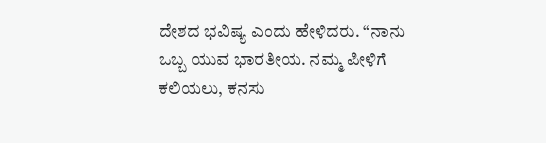ದೇಶದ ಭವಿಷ್ಯ ಎಂದು ಹೇಳಿದರು. “ನಾನು ಒಬ್ಬ ಯುವ ಭಾರತೀಯ. ನಮ್ಮ ಪೀಳಿಗೆ ಕಲಿಯಲು, ಕನಸು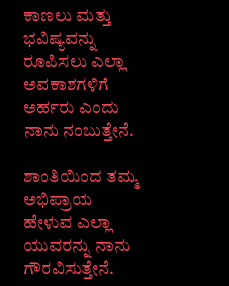ಕಾಣಲು ಮತ್ತು ಭವಿಷ್ಯವನ್ನು ರೂಪಿಸಲು ಎಲ್ಲಾ ಅವಕಾಶಗಳಿಗೆ ಅರ್ಹರು ಎಂದು ನಾನು ನಂಬುತ್ತೇನೆ.

ಶಾಂತಿಯಿಂದ ತಮ್ಮ ಅಭಿಪ್ರಾಯ ಹೇಳುವ ಎಲ್ಲಾ ಯುವರನ್ನು ನಾನು ಗೌರವಿಸುತ್ತೇನೆ.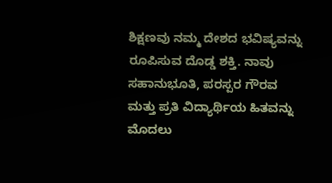ಶಿಕ್ಷಣವು ನಮ್ಮ ದೇಶದ ಭವಿಷ್ಯವನ್ನು ರೂಪಿಸುವ ದೊಡ್ಡ ಶಕ್ತಿ. ನಾವು ಸಹಾನುಭೂತಿ, ಪರಸ್ಪರ ಗೌರವ ಮತ್ತು ಪ್ರತಿ ವಿದ್ಯಾರ್ಥಿಯ ಹಿತವನ್ನು ಮೊದಲು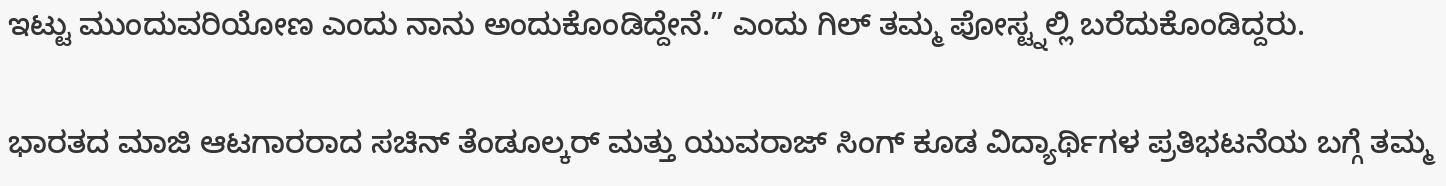ಇಟ್ಟು ಮುಂದುವರಿಯೋಣ ಎಂದು ನಾನು ಅಂದುಕೊಂಡಿದ್ದೇನೆ.” ಎಂದು ಗಿಲ್ ತಮ್ಮ ಪೋಸ್ಟ್ನಲ್ಲಿ ಬರೆದುಕೊಂಡಿದ್ದರು.

ಭಾರತದ ಮಾಜಿ ಆಟಗಾರರಾದ ಸಚಿನ್ ತೆಂಡೂಲ್ಕರ್ ಮತ್ತು ಯುವರಾಜ್ ಸಿಂಗ್ ಕೂಡ ವಿದ್ಯಾರ್ಥಿಗಳ ಪ್ರತಿಭಟನೆಯ ಬಗ್ಗೆ ತಮ್ಮ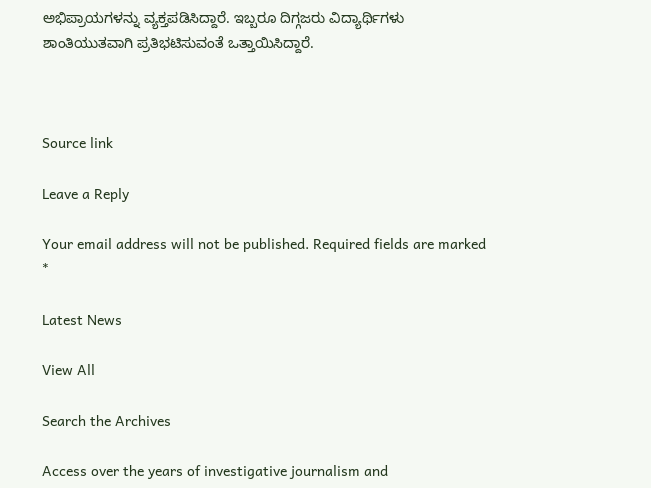ಅಭಿಪ್ರಾಯಗಳನ್ನು ವ್ಯಕ್ತಪಡಿಸಿದ್ದಾರೆ. ಇಬ್ಬರೂ ದಿಗ್ಗಜರು ವಿದ್ಯಾರ್ಥಿಗಳು ಶಾಂತಿಯುತವಾಗಿ ಪ್ರತಿಭಟಿಸುವಂತೆ ಒತ್ತಾಯಿಸಿದ್ದಾರೆ.



Source link

Leave a Reply

Your email address will not be published. Required fields are marked *

Latest News

View All

Search the Archives

Access over the years of investigative journalism and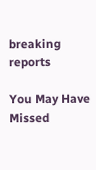breaking reports

You May Have Missed